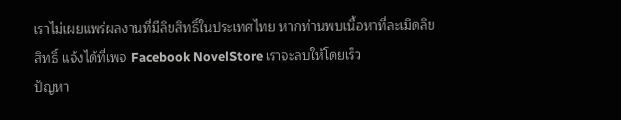เราไม่เผยแพร่ผลงานที่มีลิขสิทธิ์ในประเทศไทย หากท่านพบเนื้อหาที่ละเมิดลิขสิทธิ์ แจ้งได้ที่เพจ Facebook NovelStore เราจะลบให้โดยเร็ว
ปัญหา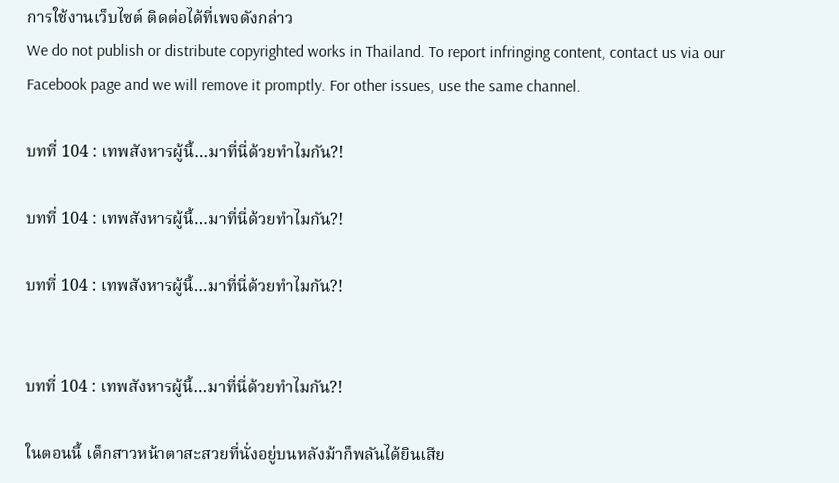การใช้งานเว็บไซต์ ติดต่อได้ที่เพจดังกล่าว
We do not publish or distribute copyrighted works in Thailand. To report infringing content, contact us via our Facebook page and we will remove it promptly. For other issues, use the same channel.

บทที่ 104 : เทพสังหารผู้นี้…มาที่นี่ด้วยทำไมกัน?!

บทที่ 104 : เทพสังหารผู้นี้…มาที่นี่ด้วยทำไมกัน?!

บทที่ 104 : เทพสังหารผู้นี้…มาที่นี่ด้วยทำไมกัน?!


บทที่ 104 : เทพสังหารผู้นี้…มาที่นี่ด้วยทำไมกัน?!

ในตอนนี้ เด็กสาวหน้าตาสะสวยที่นั่งอยู่บนหลังม้าก็พลันได้ยินเสีย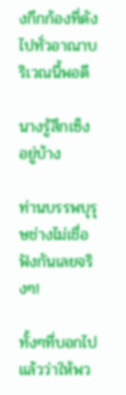งกึกก้องที่ดังไปทั่วอาณาบริเวณนี้พอดี

นางรู้สึกเซ็งอยู่บ้าง

ท่านบรรพบุรุษช่างไม่เชื่อฟังกันเลยจริงๆ!

ทั้งๆที่บอกไปแล้วว่าให้พว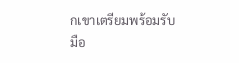กเขาเตรียมพร้อมรับมือ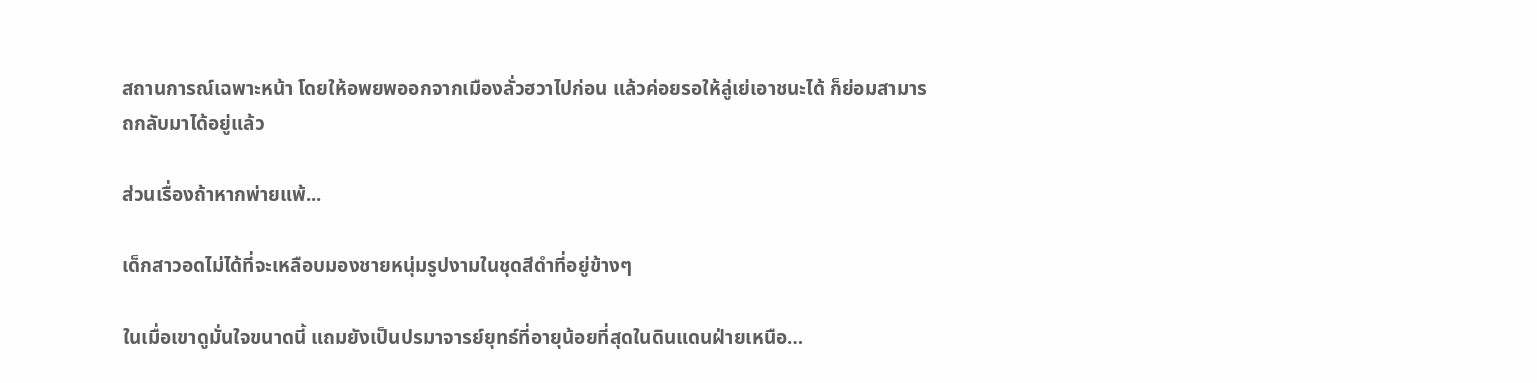สถานการณ์เฉพาะหน้า โดยให้อพยพออกจากเมืองลั่วฮวาไปก่อน แล้วค่อยรอให้ลู่เย่เอาชนะได้ ก็ย่อมสามารถกลับมาได้อยู่แล้ว

ส่วนเรื่องถ้าหากพ่ายแพ้...

เด็กสาวอดไม่ได้ที่จะเหลือบมองชายหนุ่มรูปงามในชุดสีดำที่อยู่ข้างๆ

ในเมื่อเขาดูมั่นใจขนาดนี้ แถมยังเป็นปรมาจารย์ยุทธ์ที่อายุน้อยที่สุดในดินแดนฝ่ายเหนือ…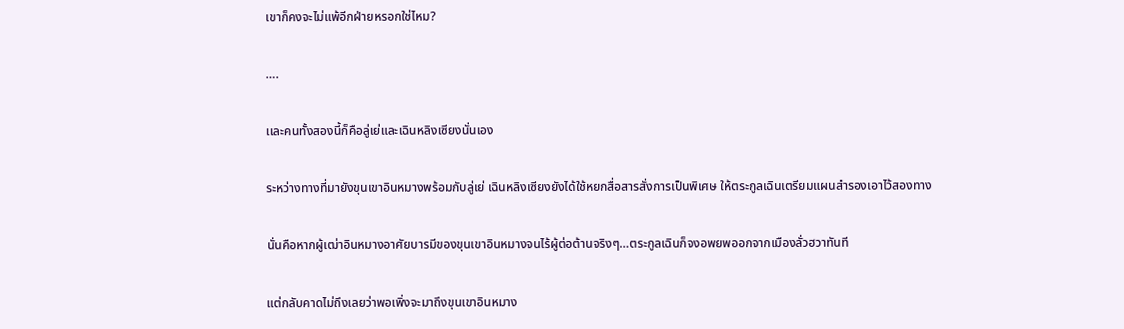เขาก็คงจะไม่แพ้อีกฝ่ายหรอกใช่ไหม?

….

เเละคนทั้งสองนี้ก็คือลู่เย่และเฉินหลิงเซียงนั่นเอง

ระหว่างทางที่มายังขุนเขาอินหมางพร้อมกับลู่เย่ เฉินหลิงเซียงยังได้ใช้หยกสื่อสารสั่งการเป็นพิเศษ ให้ตระกูลเฉินเตรียมแผนสำรองเอาไว้สองทาง

นั่นคือหากผู้เฒ่าอินหมางอาศัยบารมีของขุนเขาอินหมางจนไร้ผู้ต่อต้านจริงๆ…ตระกูลเฉินก็จงอพยพออกจากเมืองลั่วฮวาทันที

แต่กลับคาดไม่ถึงเลยว่าพอเพิ่งจะมาถึงขุนเขาอินหมาง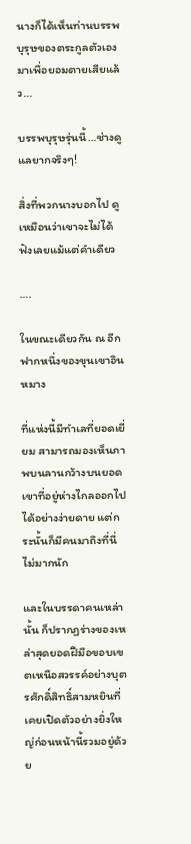นางก็ได้เห็นท่านบรรพบุรุษของตระกูลตัวเองมาเพื่อยอมตายเสียแล้ว...

บรรพบุรุษรุ่นนี้…ช่างดูแลยากจริงๆ!

สิ่งที่พวกนางบอกไป ดูเหมือนว่าเขาจะไม่ได้ฟังเลยแม้แต่คำเดียว

….

ในขณะเดียวกัน ณ อีกฟากหนึ่งของขุนเขาอินหมาง

ที่แห่งนี้มีทำเลที่ยอดเยี่ยม สามารถมองเห็นภาพบนลานกว้างบนยอดเขาที่อยู่ห่างไกลออกไปได้อย่างง่ายดาย แต่กระนั้นก็มีคนมาถึงที่นี่ไม่มากนัก

และในบรรดาคนเหล่านั้น ก็ปรากฏร่างของเหล่าสุดยอดฝีมือขอบเขตเหนือสวรรค์อย่างบุตรศักดิ์สิทธิ์สามหยินที่เคยเปิดตัวอย่างยิ่งใหญ่ก่อนหน้านี้รวมอยู่ด้วย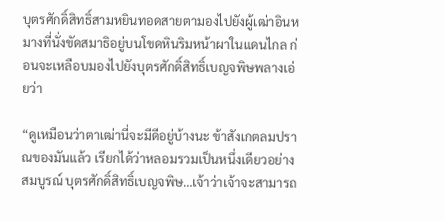บุตรศักดิ์สิทธิ์สามหยินทอดสายตามองไปยังผู้เฒ่าอินหมางที่นั่งขัดสมาธิอยู่บนโขดหินริมหน้าผาในแดนไกล ก่อนจะเหลือบมองไปยังบุตรศักดิ์สิทธิ์เบญจพิษพลางเอ่ยว่า

“ดูเหมือนว่าตาเฒ่านี่จะมีดีอยู่บ้างนะ ข้าสังเกตลมปราณของมันแล้ว เรียกได้ว่าหลอมรวมเป็นหนึ่งเดียวอย่างสมบูรณ์ บุตรศักดิ์สิทธิ์เบญจพิษ…เจ้าว่าเจ้าจะสามารถ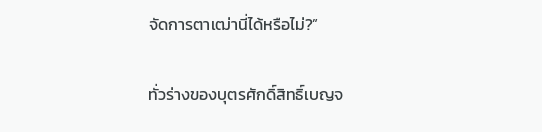จัดการตาเฒ่านี่ได้หรือไม่?”

ทั่วร่างของบุตรศักดิ์สิทธิ์เบญจ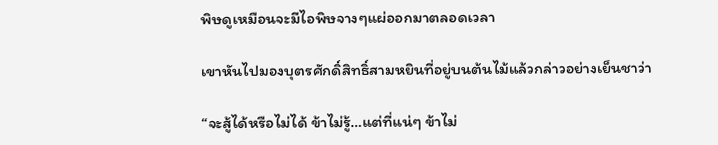พิษดูเหมือนจะมีไอพิษจางๆแผ่ออกมาตลอดเวลา

เขาหันไปมองบุตรศักดิ์สิทธิ์สามหยินที่อยู่บนต้นไม้แล้วกล่าวอย่างเย็นชาว่า

“จะสู้ได้หรือไม่ได้ ข้าไม่รู้…แต่ที่แน่ๆ ข้าไม่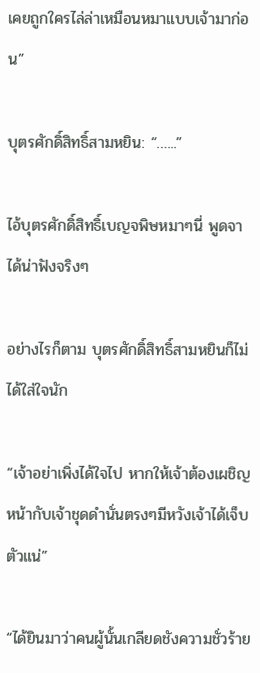เคยถูกใครไล่ล่าเหมือนหมาแบบเจ้ามาก่อน”

บุตรศักดิ์สิทธิ์สามหยิน: “…...”

ไอ้บุตรศักดิ์สิทธิ์เบญจพิษหมาๆนี่ พูดจาได้น่าฟังจริงๆ

อย่างไรก็ตาม บุตรศักดิ์สิทธิ์สามหยินก็ไม่ได้ใส่ใจนัก

“เจ้าอย่าเพิ่งได้ใจไป หากให้เจ้าต้องเผชิญหน้ากับเจ้าชุดดำนั่นตรงๆมีหวังเจ้าได้เจ็บตัวแน่”

“ได้ยินมาว่าคนผู้นั้นเกลียดชังความชั่วร้าย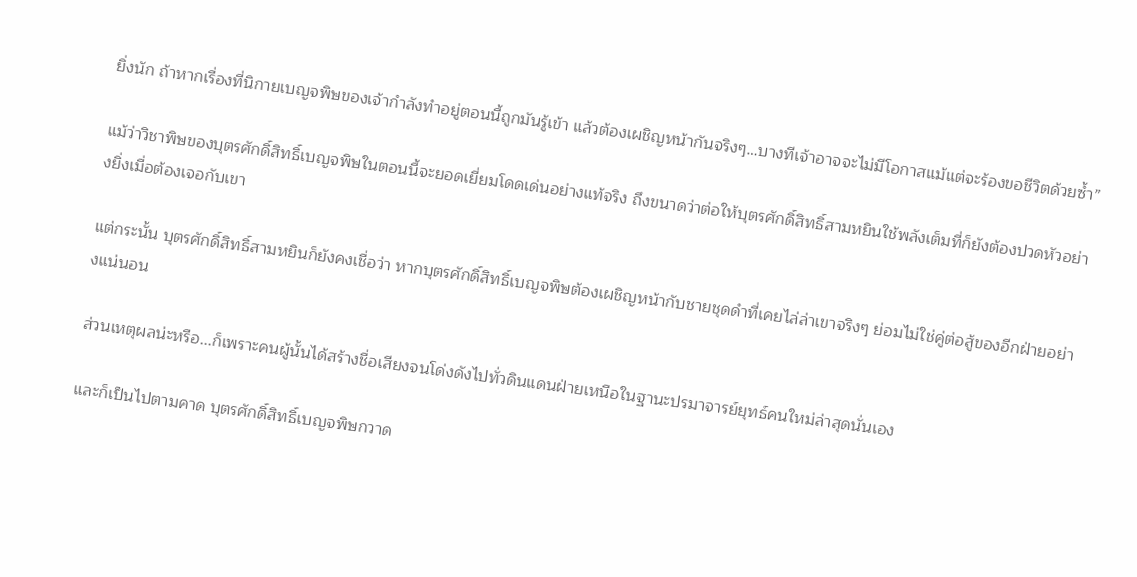ยิ่งนัก ถ้าหากเรื่องที่นิกายเบญจพิษของเจ้ากำลังทำอยู่ตอนนี้ถูกมันรู้เข้า แล้วต้องเผชิญหน้ากันจริงๆ…บางทีเจ้าอาจจะไม่มีโอกาสแม้แต่จะร้องขอชีวิตด้วยซ้ำ”

แม้ว่าวิชาพิษของบุตรศักดิ์สิทธิ์เบญจพิษในตอนนี้จะยอดเยี่ยมโดดเด่นอย่างแท้จริง ถึงขนาดว่าต่อให้บุตรศักดิ์สิทธิ์สามหยินใช้พลังเต็มที่ก็ยังต้องปวดหัวอย่างยิ่งเมื่อต้องเจอกับเขา

แต่กระนั้น บุตรศักดิ์สิทธิ์สามหยินก็ยังคงเชื่อว่า หากบุตรศักดิ์สิทธิ์เบญจพิษต้องเผชิญหน้ากับชายชุดดำที่เคยไล่ล่าเขาจริงๆ ย่อมไม่ใช่คู่ต่อสู้ของอีกฝ่ายอย่างแน่นอน

ส่วนเหตุผลน่ะหรือ...ก็เพราะคนผู้นั้นได้สร้างชื่อเสียงจนโด่งดังไปทั่วดินแดนฝ่ายเหนือในฐานะปรมาจารย์ยุทธ์คนใหม่ล่าสุดนั่นเอง

และก็เป็นไปตามคาด บุตรศักดิ์สิทธิ์เบญจพิษกวาด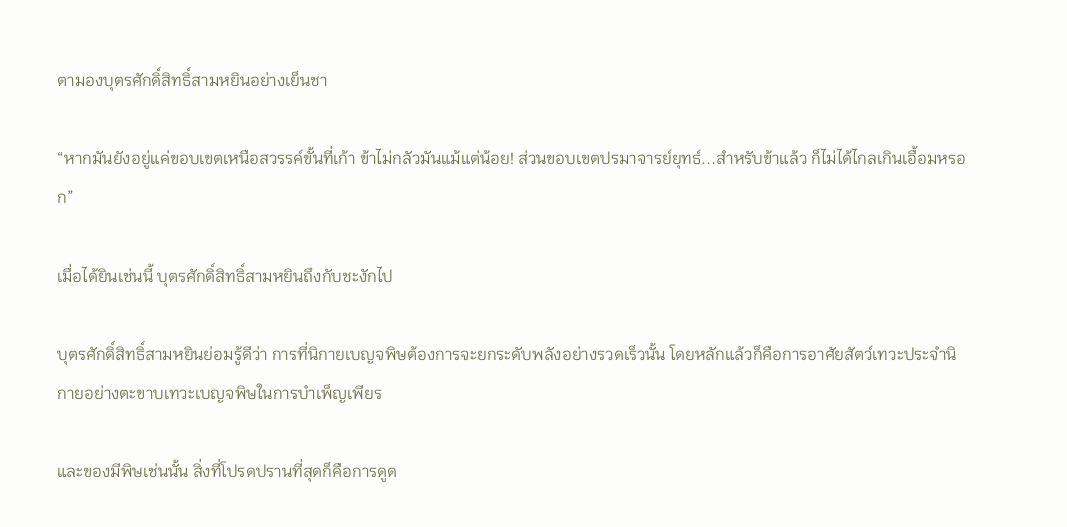ตามองบุตรศักดิ์สิทธิ์สามหยินอย่างเย็นชา

“หากมันยังอยู่แค่ขอบเขตเหนือสวรรค์ขั้นที่เก้า ข้าไม่กลัวมันแม้แต่น้อย! ส่วนขอบเขตปรมาจารย์ยุทธ์...สำหรับข้าแล้ว ก็ไม่ได้ไกลเกินเอื้อมหรอก”

เมื่อได้ยินเช่นนี้ บุตรศักดิ์สิทธิ์สามหยินถึงกับชะงักไป

บุตรศักดิ์สิทธิ์สามหยินย่อมรู้ดีว่า การที่นิกายเบญจพิษต้องการจะยกระดับพลังอย่างรวดเร็วนั้น โดยหลักแล้วก็คือการอาศัยสัตว์เทวะประจำนิกายอย่างตะขาบเทวะเบญจพิษในการบำเพ็ญเพียร

และของมีพิษเช่นนั้น สิ่งที่โปรดปรานที่สุดก็คือการดูด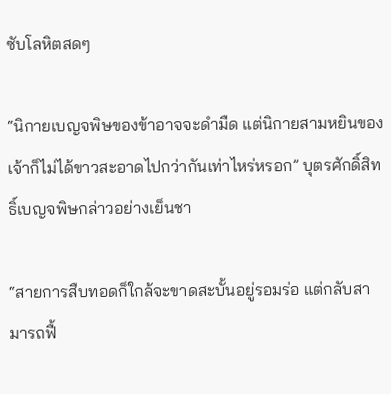ซับโลหิตสดๆ

“นิกายเบญจพิษของข้าอาจจะดำมืด แต่นิกายสามหยินของเจ้าก็ไม่ได้ขาวสะอาดไปกว่ากันเท่าไหร่หรอก” บุตรศักดิ์สิทธิ์เบญจพิษกล่าวอย่างเย็นชา

“สายการสืบทอดก็ใกล้จะขาดสะบั้นอยู่รอมร่อ แต่กลับสามารถฟื้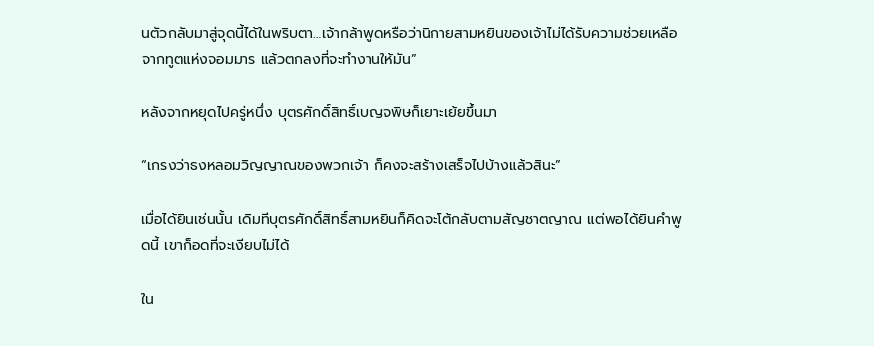นตัวกลับมาสู่จุดนี้ได้ในพริบตา…เจ้ากล้าพูดหรือว่านิกายสามหยินของเจ้าไม่ได้รับความช่วยเหลือจากทูตแห่งจอมมาร แล้วตกลงที่จะทำงานให้มัน”

หลังจากหยุดไปครู่หนึ่ง บุตรศักดิ์สิทธิ์เบญจพิษก็เยาะเย้ยขึ้นมา

“เกรงว่าธงหลอมวิญญาณของพวกเจ้า ก็คงจะสร้างเสร็จไปบ้างแล้วสินะ”

เมื่อได้ยินเช่นนั้น เดิมทีบุตรศักดิ์สิทธิ์สามหยินก็คิดจะโต้กลับตามสัญชาตญาณ แต่พอได้ยินคำพูดนี้ เขาก็อดที่จะเงียบไม่ได้

ใน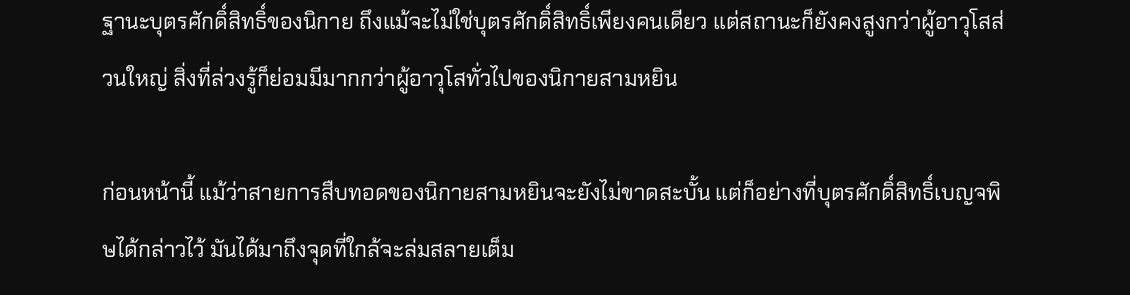ฐานะบุตรศักดิ์สิทธิ์ของนิกาย ถึงแม้จะไม่ใช่บุตรศักดิ์สิทธิ์เพียงคนเดียว แต่สถานะก็ยังคงสูงกว่าผู้อาวุโสส่วนใหญ่ สิ่งที่ล่วงรู้ก็ย่อมมีมากกว่าผู้อาวุโสทั่วไปของนิกายสามหยิน

ก่อนหน้านี้ แม้ว่าสายการสืบทอดของนิกายสามหยินจะยังไม่ขาดสะบั้น แต่ก็อย่างที่บุตรศักดิ์สิทธิ์เบญจพิษได้กล่าวไว้ มันได้มาถึงจุดที่ใกล้จะล่มสลายเต็ม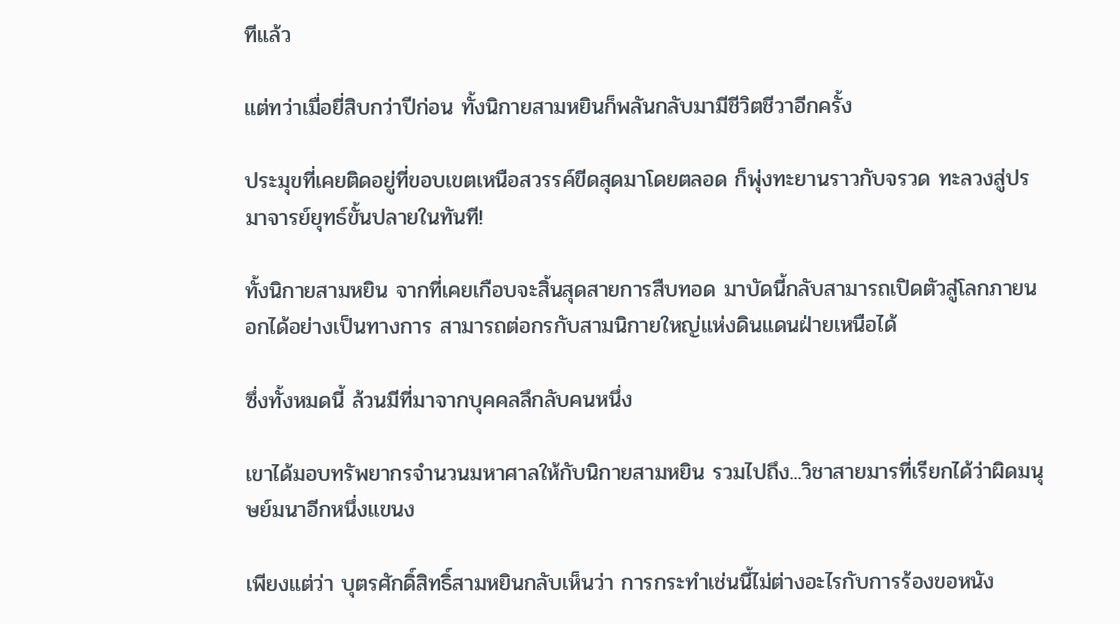ทีแล้ว

แต่ทว่าเมื่อยี่สิบกว่าปีก่อน ทั้งนิกายสามหยินก็พลันกลับมามีชีวิตชีวาอีกครั้ง

ประมุขที่เคยติดอยู่ที่ขอบเขตเหนือสวรรค์ขีดสุดมาโดยตลอด ก็พุ่งทะยานราวกับจรวด ทะลวงสู่ปรมาจารย์ยุทธ์ขั้นปลายในทันที!

ทั้งนิกายสามหยิน จากที่เคยเกือบจะสิ้นสุดสายการสืบทอด มาบัดนี้กลับสามารถเปิดตัวสู่โลกภายนอกได้อย่างเป็นทางการ สามารถต่อกรกับสามนิกายใหญ่แห่งดินแดนฝ่ายเหนือได้

ซึ่งทั้งหมดนี้ ล้วนมีที่มาจากบุคคลลึกลับคนหนึ่ง

เขาได้มอบทรัพยากรจำนวนมหาศาลให้กับนิกายสามหยิน รวมไปถึง...วิชาสายมารที่เรียกได้ว่าผิดมนุษย์มนาอีกหนึ่งแขนง

เพียงแต่ว่า บุตรศักดิ์สิทธิ์สามหยินกลับเห็นว่า การกระทำเช่นนี้ไม่ต่างอะไรกับการร้องขอหนัง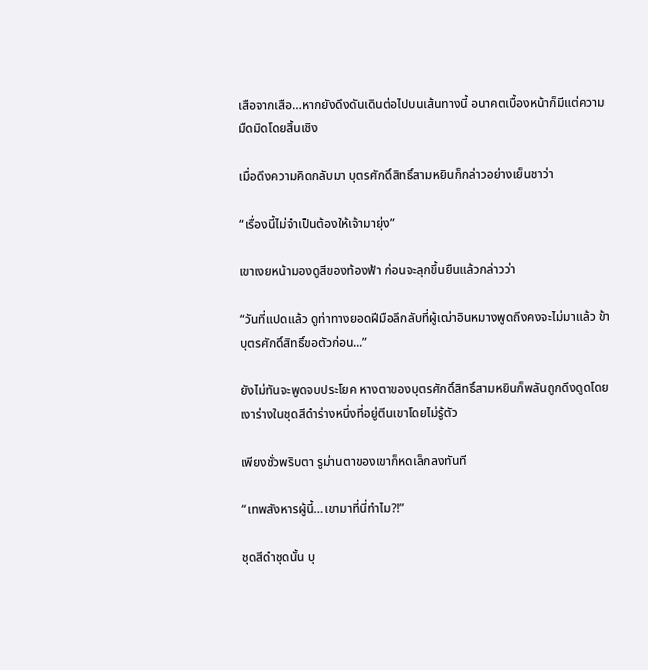เสือจากเสือ…หากยังดึงดันเดินต่อไปบนเส้นทางนี้ อนาคตเบื้องหน้าก็มีแต่ความมืดมิดโดยสิ้นเชิง

เมื่อดึงความคิดกลับมา บุตรศักดิ์สิทธิ์สามหยินก็กล่าวอย่างเย็นชาว่า

“เรื่องนี้ไม่จำเป็นต้องให้เจ้ามายุ่ง”

เขาเงยหน้ามองดูสีของท้องฟ้า ก่อนจะลุกขึ้นยืนแล้วกล่าวว่า

“วันที่แปดแล้ว ดูท่าทางยอดฝีมือลึกลับที่ผู้เฒ่าอินหมางพูดถึงคงจะไม่มาแล้ว ข้าบุตรศักดิ์สิทธิ์ขอตัวก่อน...”

ยังไม่ทันจะพูดจบประโยค หางตาของบุตรศักดิ์สิทธิ์สามหยินก็พลันถูกดึงดูดโดยเงาร่างในชุดสีดำร่างหนึ่งที่อยู่ตีนเขาโดยไม่รู้ตัว

เพียงชั่วพริบตา รูม่านตาของเขาก็หดเล็กลงทันที

“เทพสังหารผู้นี้…เขามาที่นี่ทำไม?!”

ชุดสีดำชุดนั้น บุ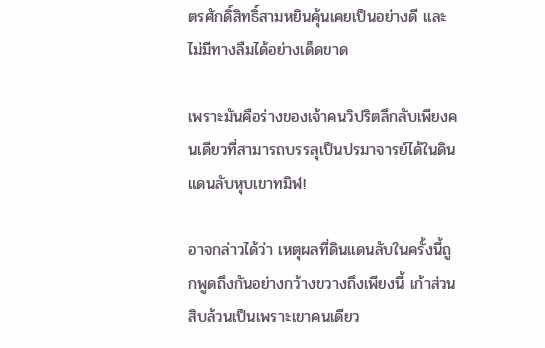ตรศักดิ์สิทธิ์สามหยินคุ้นเคยเป็นอย่างดี เเละไม่มีทางลืมได้อย่างเด็ดขาด

เพราะมันคือร่างของเจ้าคนวิปริตลึกลับเพียงคนเดียวที่สามารถบรรลุเป็นปรมาจารย์ได้ในดินแดนลับหุบเขาทมิฬ!

อาจกล่าวได้ว่า เหตุผลที่ดินแดนลับในครั้งนี้ถูกพูดถึงกันอย่างกว้างขวางถึงเพียงนี้ เก้าส่วนสิบล้วนเป็นเพราะเขาคนเดียว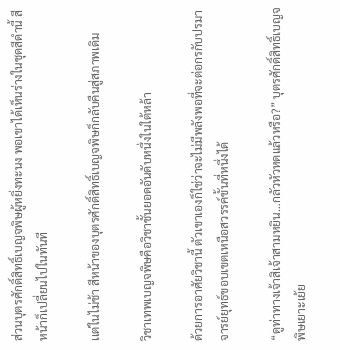ส่วนบุตรศักดิ์สิทธิ์เบญจพิษผู้หยิ่งทะนง พอเขาได้เห็นร่างในชุดสีดำนี้ สีหน้าก็เปลี่ยนไปในทันที

เเต่ในไม่ช้า สีหน้าของบุตรศักดิ์สิทธิ์เบญจพิษก็กลับคืนสู่สภาพเดิม

วิชาเทพเบญจพิษคือวิชาชั้นยอดอันดับหนึ่งในใต้หล้า

ด้วยการอาศัยวิชานี้ ตัวเขาเองก็ใช่ว่าจะไม่มีพลังพอที่จะต่อกรกับปรมาจารย์ยุทธ์ขอบเขตเหนือสวรรค์ขั้นที่หนึ่งได้

“ดูท่าทางเจ้าสิเจ้าสามหยิน…กลัวหัวหดแล้วหรือ?” บุตรศักดิ์สิทธิ์เบญจพิษเยาะเย้ย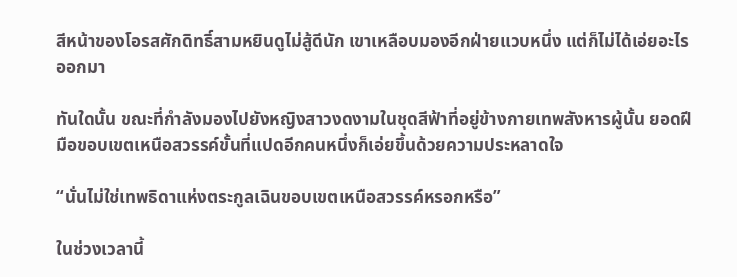สีหน้าของโอรสศักดิทธิ์สามหยินดูไม่สู้ดีนัก เขาเหลือบมองอีกฝ่ายแวบหนึ่ง แต่ก็ไม่ได้เอ่ยอะไรออกมา

ทันใดนั้น ขณะที่กำลังมองไปยังหญิงสาวงดงามในชุดสีฟ้าที่อยู่ข้างกายเทพสังหารผู้นั้น ยอดฝีมือขอบเขตเหนือสวรรค์ขั้นที่แปดอีกคนหนึ่งก็เอ่ยขึ้นด้วยความประหลาดใจ

“นั่นไม่ใช่เทพธิดาแห่งตระกูลเฉินขอบเขตเหนือสวรรค์หรอกหรือ”

ในช่วงเวลานี้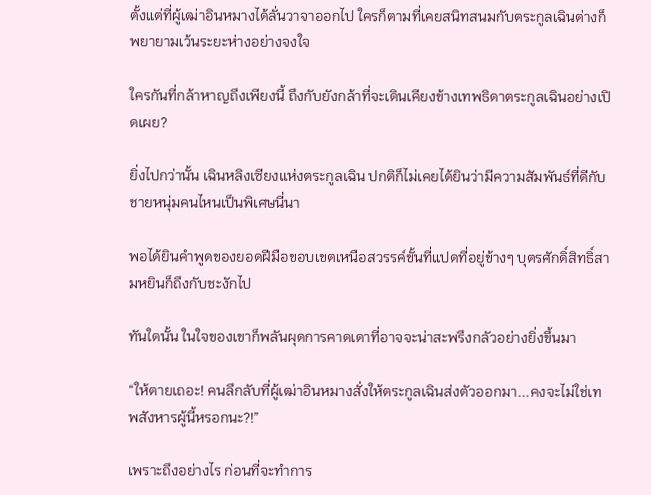ตั้งแต่ที่ผู้เฒ่าอินหมางได้ลั่นวาจาออกไป ใครก็ตามที่เคยสนิทสนมกับตระกูลเฉินต่างก็พยายามเว้นระยะห่างอย่างจงใจ

ใครกันที่กล้าหาญถึงเพียงนี้ ถึงกับยังกล้าที่จะเดินเคียงข้างเทพธิดาตระกูลเฉินอย่างเปิดเผย?

ยิ่งไปกว่านั้น เฉินหลิงเซียงแห่งตระกูลเฉิน ปกติก็ไม่เคยได้ยินว่ามีความสัมพันธ์ที่ดีกับชายหนุ่มคนไหนเป็นพิเศษนี่นา

พอได้ยินคำพูดของยอดฝีมือขอบเขตเหนือสวรรค์ขั้นที่แปดที่อยู่ข้างๆ บุตรศักดิ์สิทธิ์สามหยินก็ถึงกับชะงักไป

ทันใดนั้น ในใจของเขาก็พลันผุดการคาดเดาที่อาจจะน่าสะพรึงกลัวอย่างยิ่งขึ้นมา

“ให้ตายเถอะ! คนลึกลับที่ผู้เฒ่าอินหมางสั่งให้ตระกูลเฉินส่งตัวออกมา...คงจะไม่ใช่เทพสังหารผู้นี้หรอกนะ?!”

เพราะถึงอย่างไร ก่อนที่จะทำการ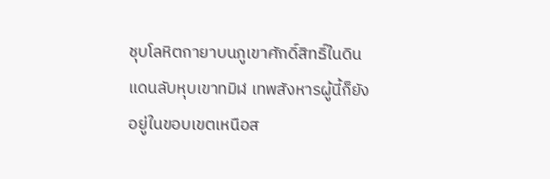ชุบโลหิตกายาบนภูเขาศักดิ์สิทธิ์ในดินแดนลับหุบเขาทมิฬ เทพสังหารผู้นี้ก็ยังอยู่ในขอบเขตเหนือส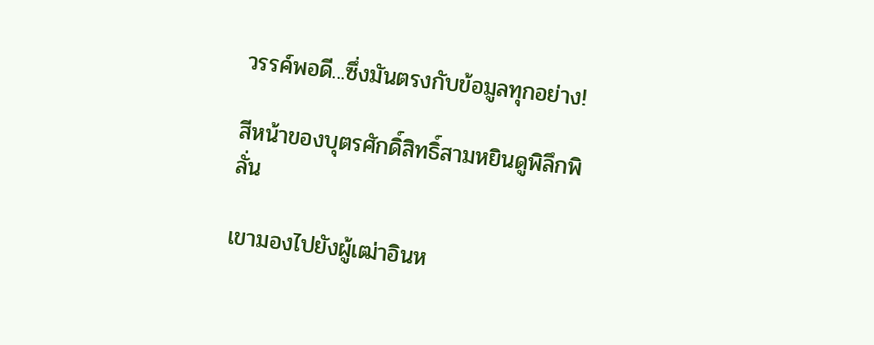วรรค์พอดี...ซึ่งมันตรงกับข้อมูลทุกอย่าง!

สีหน้าของบุตรศักดิ์สิทธิ์สามหยินดูพิลึกพิลั่น

เขามองไปยังผู้เฒ่าอินห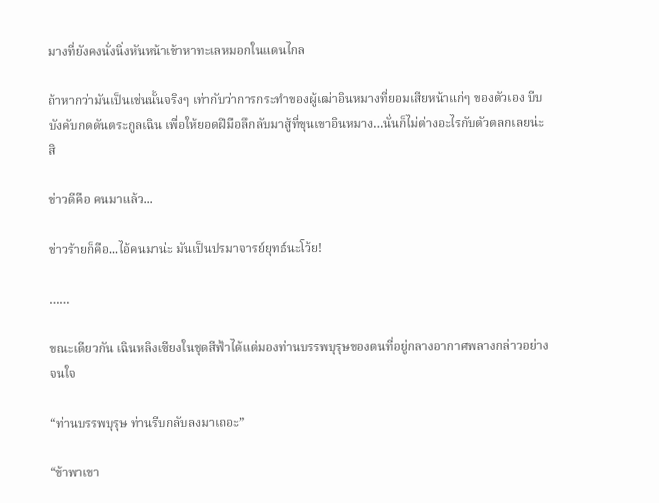มางที่ยังคงนั่งนิ่งหันหน้าเข้าหาทะเลหมอกในแดนไกล

ถ้าหากว่ามันเป็นเช่นนั้นจริงๆ เท่ากับว่าการกระทำของผู้เฒ่าอินหมางที่ยอมเสียหน้าแก่ๆ ของตัวเอง บีบบังคับกดดันตระกูลเฉิน เพื่อให้ยอดฝีมือลึกลับมาสู้ที่ขุนเขาอินหมาง…นั่นก็ไม่ต่างอะไรกับตัวตลกเลยน่ะสิ

ข่าวดีคือ คนมาแล้ว...

ข่าวร้ายก็คือ...ไอ้คนมาน่ะ มันเป็นปรมาจารย์ยุทธ์นะโว้ย!

……

ขณะเดียวกัน เฉินหลิงเซียงในชุดสีฟ้าได้แต่มองท่านบรรพบุรุษของตนที่อยู่กลางอากาศพลางกล่าวอย่างจนใจ

“ท่านบรรพบุรุษ ท่านรีบกลับลงมาเถอะ”

“ข้าพาเขา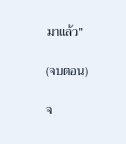มาแล้ว”

(จบตอน)

จ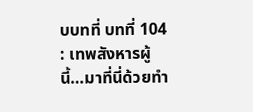บบทที่ บทที่ 104 : เทพสังหารผู้นี้…มาที่นี่ด้วยทำ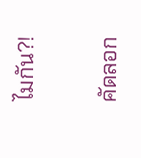ไมกัน?!

คัดลอก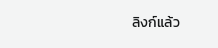ลิงก์แล้ว